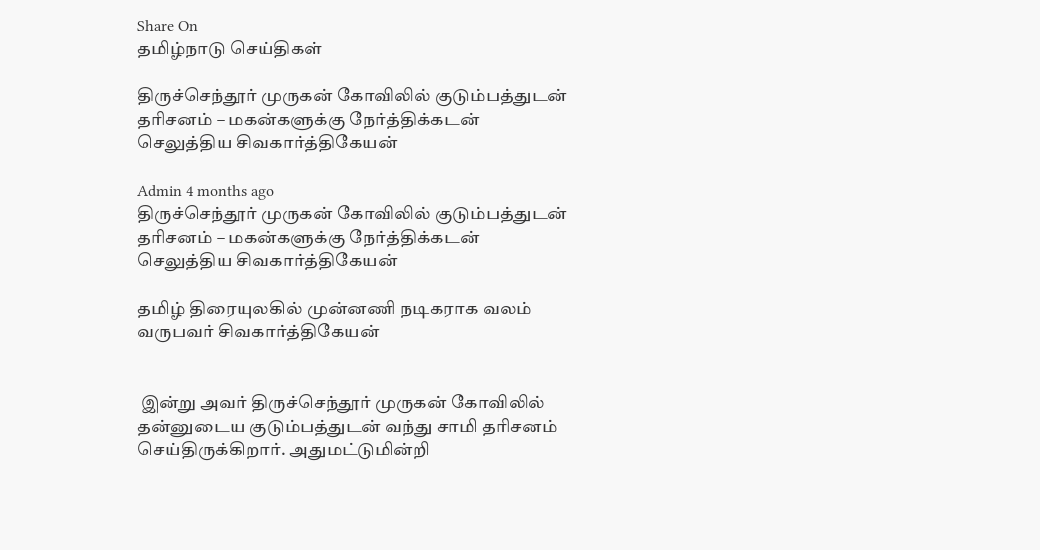Share On
தமிழ்நாடு செய்திகள்

திருச்செந்தூர் முருகன் கோவிலில் குடும்பத்துடன் தரிசனம் – மகன்களுக்கு நேர்த்திக்கடன் செலுத்திய சிவகார்த்திகேயன்

Admin 4 months ago
திருச்செந்தூர் முருகன் கோவிலில் குடும்பத்துடன் தரிசனம் – மகன்களுக்கு நேர்த்திக்கடன் செலுத்திய சிவகார்த்திகேயன்

தமிழ் திரையுலகில் முன்னணி நடிகராக வலம் வருபவர் சிவகார்த்திகேயன்


 இன்று அவர் திருச்செந்தூர் முருகன் கோவிலில் தன்னுடைய குடும்பத்துடன் வந்து சாமி தரிசனம் செய்திருக்கிறார். அதுமட்டுமின்றி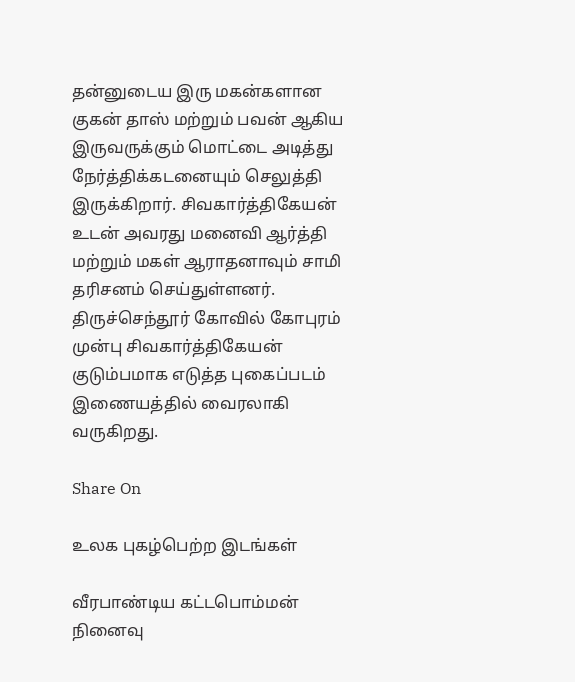தன்னுடைய இரு மகன்களான குகன் தாஸ் மற்றும் பவன் ஆகிய இருவருக்கும் மொட்டை அடித்து நேர்த்திக்கடனையும் செலுத்தி இருக்கிறார். சிவகார்த்திகேயன் உடன் அவரது மனைவி ஆர்த்தி மற்றும் மகள் ஆராதனாவும் சாமி தரிசனம் செய்துள்ளனர். திருச்செந்தூர் கோவில் கோபுரம் முன்பு சிவகார்த்திகேயன் குடும்பமாக எடுத்த புகைப்படம் இணையத்தில் வைரலாகி வருகிறது.

Share On

உலக புகழ்பெற்ற இடங்கள்

வீரபாண்டிய கட்டபொம்மன் நினைவு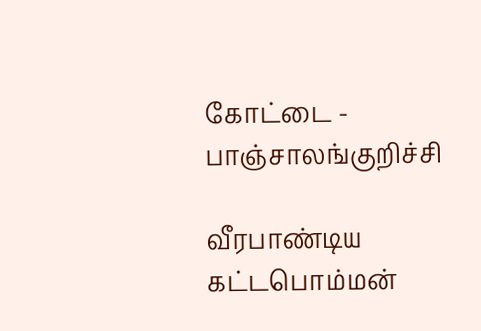கோட்டை - பாஞ்சாலங்குறிச்சி

வீரபாண்டிய கட்டபொம்மன்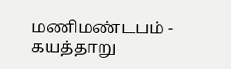மணிமண்டபம் - கயத்தாறு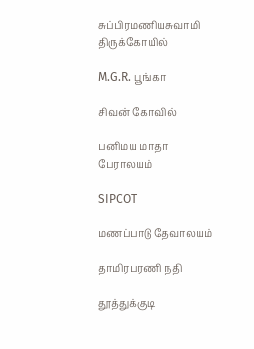சுப்பிரமணியசுவாமி திருக்கோயில்

M.G.R. பூங்கா

சிவன் கோவில்

பனிமய மாதா பேராலயம்

SIPCOT

மணப்பாடு தேவாலயம்

தாமிரபரணி நதி

தூத்துக்குடி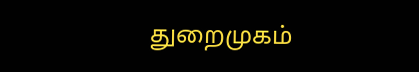துறைமுகம்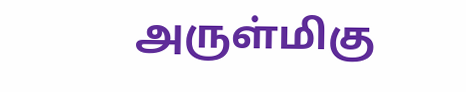அருள்மிகு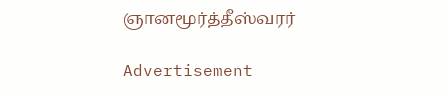ஞானமூர்த்தீஸ்வரர்

Advertisement